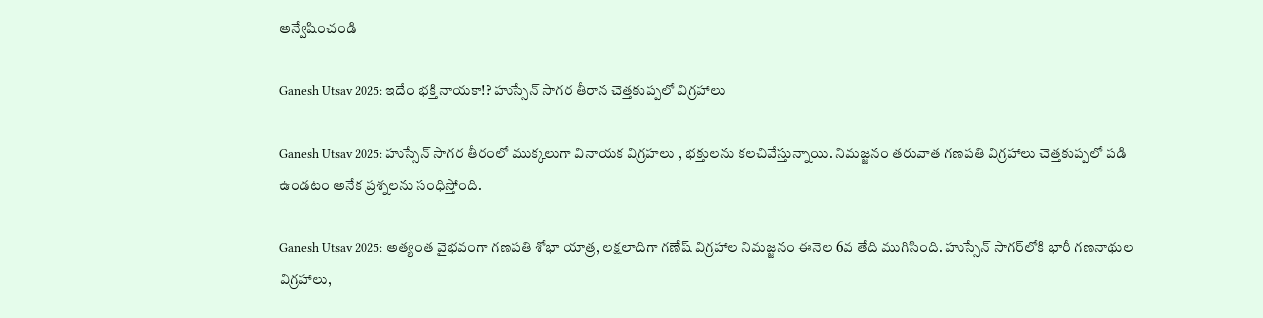అన్వేషించండి

Ganesh Utsav 2025: ఇదేం భక్తి నాయకా!? హుస్సేన్ సాగర తీరాన చెత్తకుప్పలో విగ్రహాలు

Ganesh Utsav 2025: హుస్సేన్ సాగర తీరంలో ముక్కలుగా వినాయక విగ్రహలు , భక్తులను కలచివేస్తున్నాయి. నిమజ్జనం తరువాత గణపతి విగ్రహాలు చెత్తకుప్పలో పడి ఉండటం అనేక ప్రశ్నలను సంధిస్తోంది.

Ganesh Utsav 2025: అత్యంత వైభవంగా గణపతి శోభా యాత్ర, లక్షలాదిగా గణేష్ విగ్రహాల నిమజ్జనం ఈనెల 6వ తేది ముగిసింది. హుస్సేన్ సాగర్‌లోకి భారీ గణనాథుల విగ్రహాలు,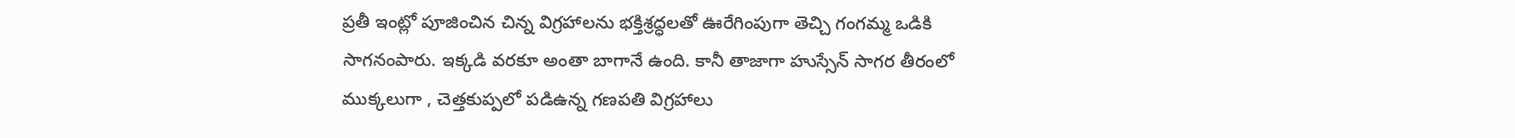ప్రతీ ఇంట్లో పూజించిన చిన్న విగ్రహాలను భక్తిశ్రద్ధలతో ఊరేగింపుగా తెచ్చి గంగమ్మ ఒడికి సాగనంపారు. ఇక్కడి వరకూ అంతా బాగానే ఉంది. కానీ తాజాగా హుస్సేన్ సాగర తీరంలో ముక్కలుగా , చెత్తకుప్పలో పడిఉన్న గణపతి విగ్రహాలు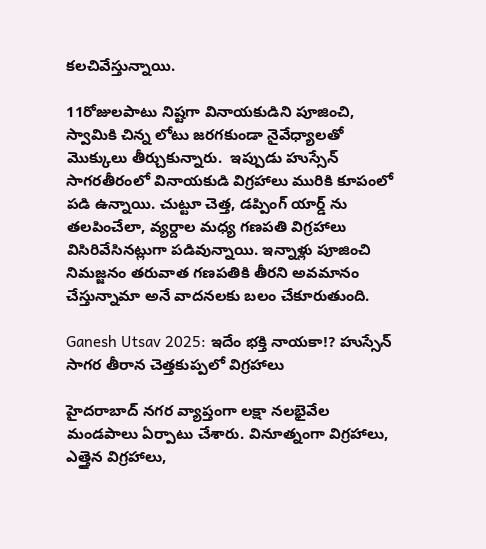కలచివేస్తున్నాయి.

11రోజులపాటు నిష్టగా వినాయకుడిని పూజించి,  స్వామికి చిన్న లోటు జరగకుండా నైవేధ్యాలతో మొక్కులు తీర్చుకున్నారు.  ఇప్పుడు హుస్సేన్ సాగరతీరంలో వినాయకుడి విగ్రహాలు మురికి కూపంలో పడి ఉన్నాయి. చుట్టూ చెత్త, డప్పింగ్ యార్డ్ ను తలపించేలా, వ్యర్దాల మధ్య గణపతి విగ్రహాలు విసిరివేసినట్లుగా పడివున్నాయి. ఇన్నాళ్లు పూజించి నిమజ్జనం తరువాత గణపతికి తీరని అవమానం చేస్తున్నామా అనే వాదనలకు బలం చేకూరుతుంది.

Ganesh Utsav 2025: ఇదేం భక్తి నాయకా!? హుస్సేన్ సాగర తీరాన చెత్తకుప్పలో విగ్రహాలు

హైదరాబాద్ నగర వ్యాప్తంగా లక్షా నలభైవేల మండపాలు ఏర్పాటు చేశారు. వినూత్నంగా విగ్రహాలు, ఎత్తైన విగ్రహాలు,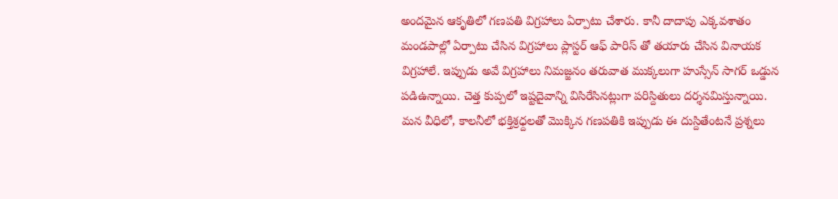అందమైన ఆకృతిలో గణపతి విగ్రహాలు ఏర్పాటు చేశారు. కానీ దాదాపు ఎక్కవశాతం మండపాల్లో ఏర్పాటు చేసిన విగ్రహాలు ప్లాస్టర్ ఆఫ్ పారిస్ తో తయారు చేసిన వినాయక విగ్రహాలే. ఇప్పుడు అవే విగ్రహాలు నిమజ్జనం తరువాత ముక్కలుగా హుస్సేన్ సాగర్ ఒడ్డున పడిఉన్నాయి. చెత్త కుప్పలో ఇష్టదైవాన్ని విసిరేసినట్లుగా పరిస్దితులు దర్శనమిస్తున్నాయి. మన వీధిలో, కాలనీలో భక్తిశ్రధ్దలతో మొక్కిన గణపతికి ఇప్పుడు ఈ దుస్దితేంటనే ప్రశ్నలు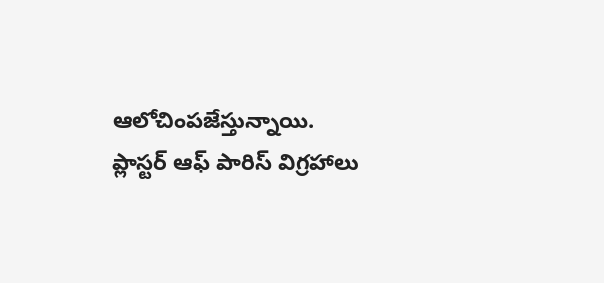ఆలోచింపజేస్తున్నాయి. ప్లాస్టర్ ఆఫ్ పారిస్ విగ్రహాలు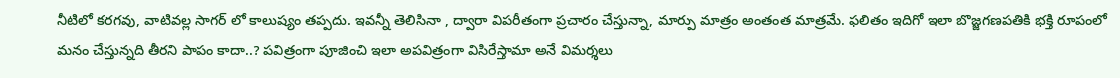నీటిలో కరగవు, వాటివల్ల సాగర్ లో కాలుష్యం తప్పదు. ఇవన్నీ తెలిసినా , ద్వారా విపరీతంగా ప్రచారం చేస్తున్నా, మార్పు మాత్రం అంతంత మాత్రమే. ఫలితం ఇదిగో ఇలా బొజ్జగణపతికి భక్తి రూపంలో మనం చేస్తున్నది తీరని పాపం కాదా..? పవిత్రంగా పూజించి ఇలా అపవిత్రంగా విసిరేస్తామా అనే విమర్శలు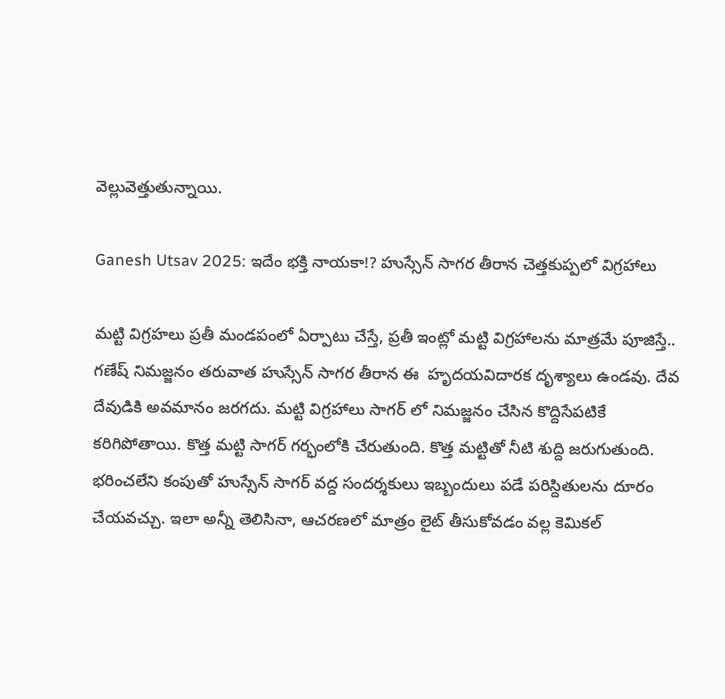వెల్లువెత్తుతున్నాయి.

Ganesh Utsav 2025: ఇదేం భక్తి నాయకా!? హుస్సేన్ సాగర తీరాన చెత్తకుప్పలో విగ్రహాలు

మట్టి విగ్రహలు ప్రతీ మండపంలో ఏర్పాటు చేస్తే, ప్రతీ ఇంట్లో మట్టి విగ్రహాలను మాత్రమే పూజిస్తే.. గణేష్ నిమజ్జనం తరువాత హుస్సేన్ సాగర తీరాన ఈ  హృదయవిదారక దృశ్యాలు ఉండవు. దేవ దేవుడికి అవమానం జరగదు. మట్టి విగ్రహాలు సాగర్ లో నిమజ్జనం చేసిన కొద్దిసేపటికే కరిగిపోతాయి. కొత్త మట్టి సాగర్ గర్భంలోకి చేరుతుంది. కొత్త మట్టితో నీటి శుద్ది జరుగుతుంది. భరించలేని కంపుతో హుస్సేన్ సాగర్ వద్ద సందర్శకులు ఇబ్బందులు పడే పరిస్దితులను దూరం చేయవచ్చు. ఇలా అన్నీ తెలిసినా, ఆచరణలో మాత్రం లైట్ తీసుకోవడం వల్ల కెమికల్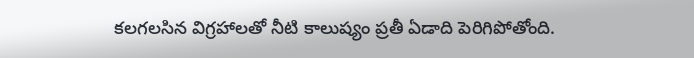కలగలసిన విగ్రహాలతో నీటి కాలుష్యం ప్రతీ ఏడాది పెరిగిపోతోంది.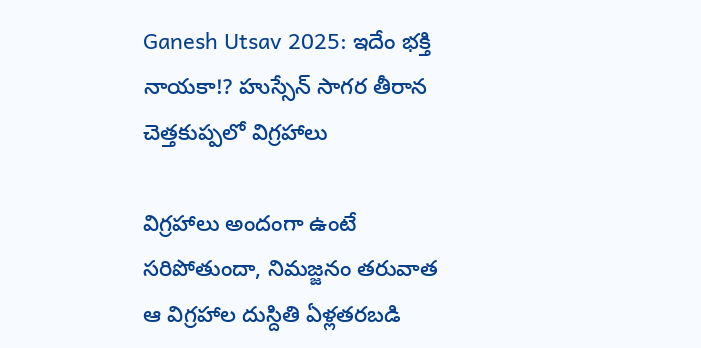Ganesh Utsav 2025: ఇదేం భక్తి నాయకా!? హుస్సేన్ సాగర తీరాన చెత్తకుప్పలో విగ్రహాలు

విగ్రహాలు అందంగా ఉంటే సరిపోతుందా, నిమజ్జనం తరువాత ఆ విగ్రహాల దుస్దితి ఏళ్లతరబడి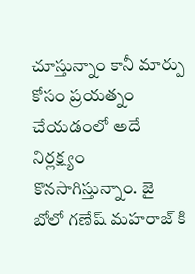చూస్తున్నాం కానీ మార్పు కోసం ప్రయత్నం చేయడంలో అదే నిర్లక్ష్యం కొనసాగిస్తున్నాం. జై బోలో గణేష్ మహరాజ్ కి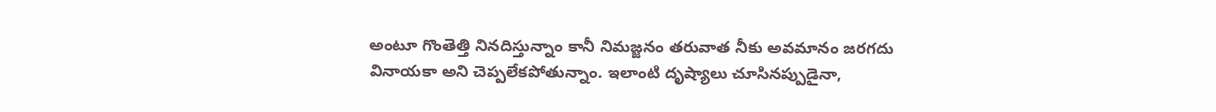అంటూ గొంతెత్తి నినదిస్తున్నాం కానీ నిమజ్జనం తరువాత నీకు అవమానం జరగదు వినాయకా అని చెప్పలేకపోతున్నాం. ఇలాంటి దృష్యాలు చూసినప్పుడైనా,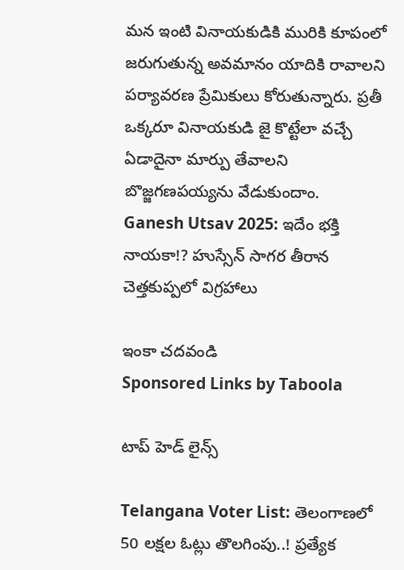మన ఇంటి వినాయకుడికి మురికి కూపంలో జరుగుతున్న అవమానం యాదికి రావాలని పర్యావరణ ప్రేమికులు కోరుతున్నారు. ప్రతీ ఒక్కరూ వినాయకుడి జై కొట్టేలా వచ్చే ఏడాదైనా మార్పు తేవాలని బొజ్జగణపయ్యను వేడుకుందాం.
Ganesh Utsav 2025: ఇదేం భక్తి నాయకా!? హుస్సేన్ సాగర తీరాన చెత్తకుప్పలో విగ్రహాలు

ఇంకా చదవండి
Sponsored Links by Taboola

టాప్ హెడ్ లైన్స్

Telangana Voter List: తెలంగాణలో 50 లక్షల ఓట్లు తొలగింపు..! ప్రత్యేక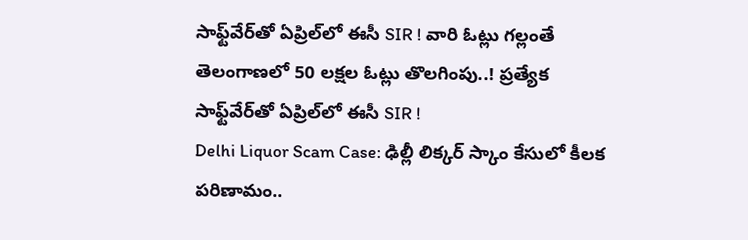సాఫ్ట్‌వేర్‌తో ఏప్రిల్‌లో ఈసీ SIR ! వారి ఓట్లు గల్లంతే
తెలంగాణలో 50 లక్షల ఓట్లు తొలగింపు..! ప్రత్యేక సాఫ్ట్‌వేర్‌తో ఏప్రిల్‌లో ఈసీ SIR !
Delhi Liquor Scam Case: ఢిల్లీ లిక్కర్ స్కాం కేసులో కీలక పరిణామం..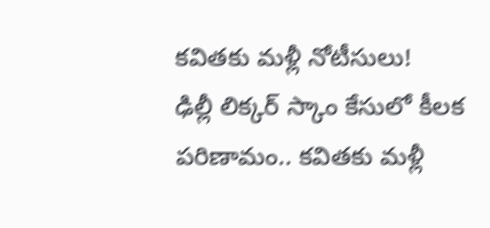కవితకు మళ్లీ నోటీసులు!
ఢిల్లీ లిక్కర్ స్కాం కేసులో కీలక పరిణామం.. కవితకు మళ్లీ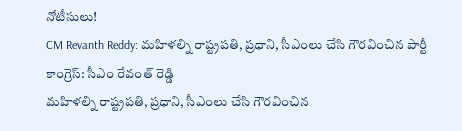నోటీసులు!
CM Revanth Reddy: మహిళల్ని రాష్ట్రపతి, ప్రధాని, సీఎంలు చేసి గౌరవించిన పార్టీ కాంగ్రెస్: సీఎం రేవంత్ రెడ్డి
మహిళల్ని రాష్ట్రపతి, ప్రధాని, సీఎంలు చేసి గౌరవించిన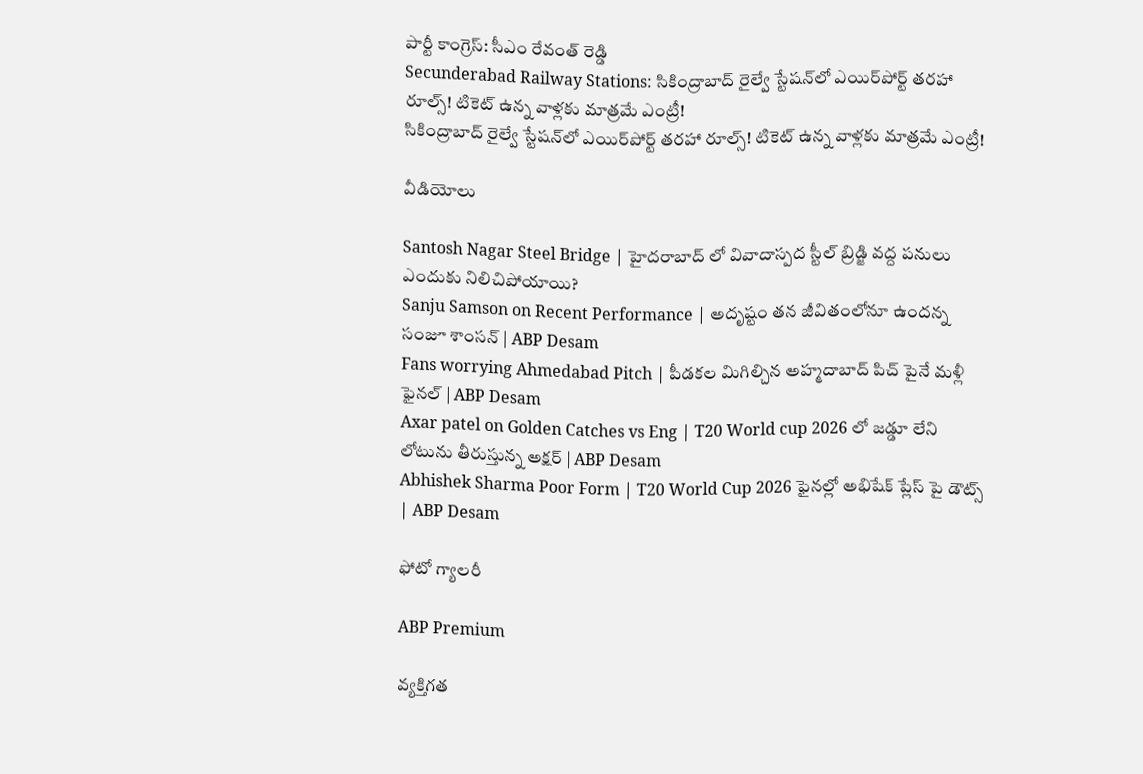పార్టీ కాంగ్రెస్: సీఎం రేవంత్ రెడ్డి
Secunderabad Railway Stations: సికింద్రాబాద్‌ రైల్వే స్టేషన్‌లో ఎయిర్‌పోర్ట్ తరహా రూల్స్‌! టికెట్ ఉన్న వాళ్లకు మాత్రమే ఎంట్రీ!
సికింద్రాబాద్‌ రైల్వే స్టేషన్‌లో ఎయిర్‌పోర్ట్ తరహా రూల్స్‌! టికెట్ ఉన్న వాళ్లకు మాత్రమే ఎంట్రీ!

వీడియోలు

Santosh Nagar Steel Bridge | హైదరాబాద్ లో వివాదాస్పద స్టీల్ బ్రిడ్జి వద్ద పనులు ఎందుకు నిలిచిపోయాయి?
Sanju Samson on Recent Performance | అదృష్టం తన జీవితంలోనూ ఉందన్న సంజూ శాంసన్ | ABP Desam
Fans worrying Ahmedabad Pitch | పీడకల మిగిల్చిన అహ్మదాబాద్ పిచ్ పైనే మళ్లీ ఫైనల్ | ABP Desam
Axar patel on Golden Catches vs Eng | T20 World cup 2026 లో జడ్డూ లేని లోటును తీరుస్తున్న అక్షర్ | ABP Desam
Abhishek Sharma Poor Form | T20 World Cup 2026 ఫైనల్లో అభిషేక్ ప్లేస్ పై డౌట్స్ | ABP Desam

ఫోటో గ్యాలరీ

ABP Premium

వ్యక్తిగత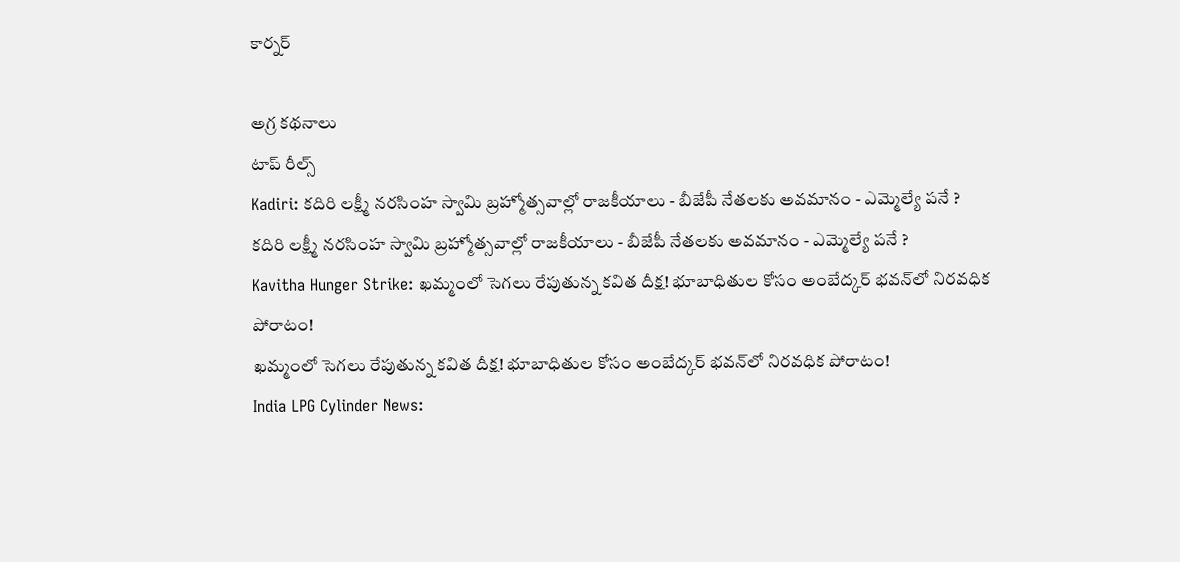కార్నర్

అగ్ర కథనాలు
టాప్ రీల్స్
Kadiri: కదిరి లక్ష్మీ నరసింహ స్వామి బ్రహ్మోత్సవాల్లో రాజకీయాలు - బీజేపీ నేతలకు అవమానం - ఎమ్మెల్యే పనే ?
కదిరి లక్ష్మీ నరసింహ స్వామి బ్రహ్మోత్సవాల్లో రాజకీయాలు - బీజేపీ నేతలకు అవమానం - ఎమ్మెల్యే పనే ?
Kavitha Hunger Strike: ఖమ్మంలో సెగలు రేపుతున్న కవిత దీక్ష! భూబాధితుల కోసం అంబేద్కర్ భవన్‌లో నిరవధిక పోరాటం!
ఖమ్మంలో సెగలు రేపుతున్న కవిత దీక్ష! భూబాధితుల కోసం అంబేద్కర్ భవన్‌లో నిరవధిక పోరాటం!
India LPG Cylinder News: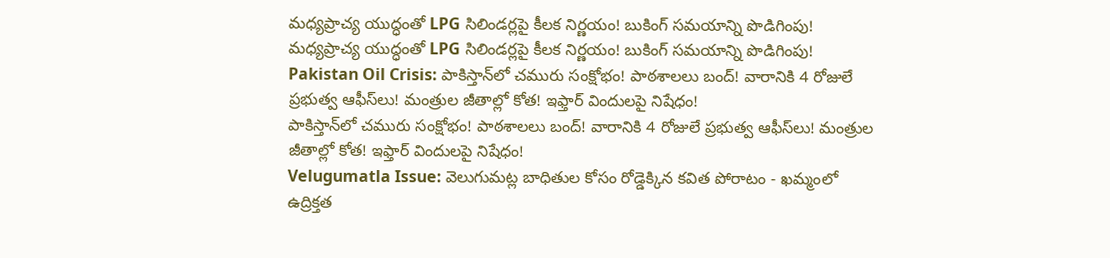మధ్యప్రాచ్య యుద్ధంతో LPG సిలిండర్లపై కీలక నిర్ణయం! బుకింగ్ సమయాన్ని పొడిగింపు!
మధ్యప్రాచ్య యుద్ధంతో LPG సిలిండర్లపై కీలక నిర్ణయం! బుకింగ్ సమయాన్ని పొడిగింపు!
Pakistan Oil Crisis: పాకిస్తాన్‌లో చమురు సంక్షోభం! పాఠశాలలు బంద్‌! వారానికి 4 రోజులే ప్రభుత్వ ఆఫీస్‌లు! మంత్రుల జీతాల్లో కోత! ఇఫ్తార్ విందులపై నిషేధం!
పాకిస్తాన్‌లో చమురు సంక్షోభం! పాఠశాలలు బంద్‌! వారానికి 4 రోజులే ప్రభుత్వ ఆఫీస్‌లు! మంత్రుల జీతాల్లో కోత! ఇఫ్తార్ విందులపై నిషేధం!
Velugumatla Issue: వెలుగుమట్ల బాధితుల కోసం రోడ్డెక్కిన కవిత పోరాటం - ఖమ్మంలో ఉద్రిక్తత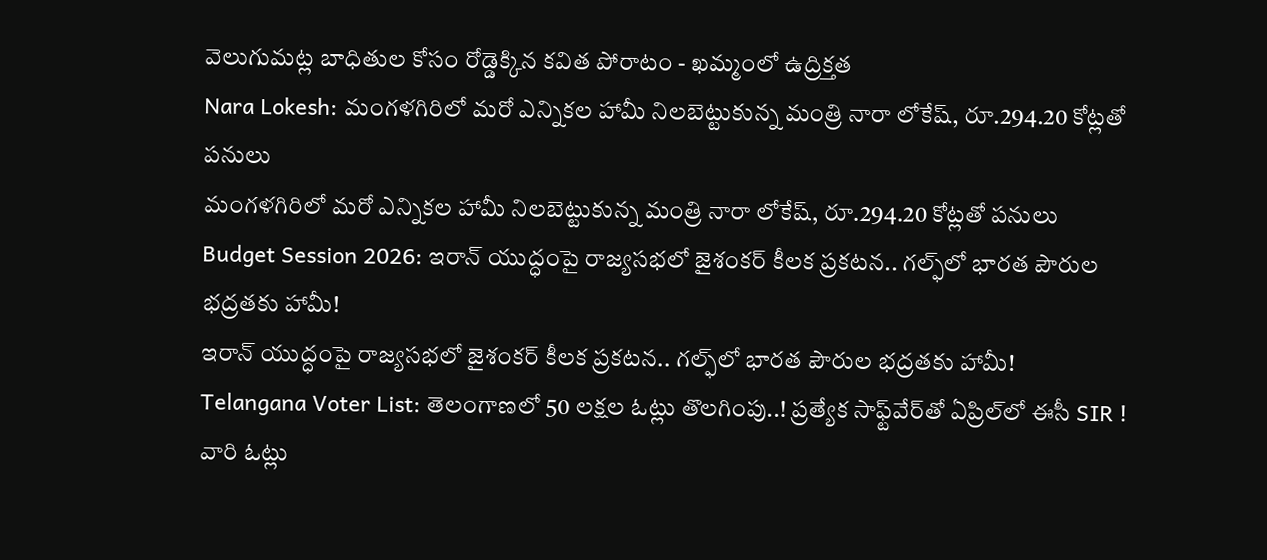వెలుగుమట్ల బాధితుల కోసం రోడ్డెక్కిన కవిత పోరాటం - ఖమ్మంలో ఉద్రిక్తత
Nara Lokesh: మంగళగిరిలో మరో ఎన్నికల హామీ నిలబెట్టుకున్న మంత్రి నారా లోకేష్, రూ.294.20 కోట్లతో పనులు
మంగళగిరిలో మరో ఎన్నికల హామీ నిలబెట్టుకున్న మంత్రి నారా లోకేష్, రూ.294.20 కోట్లతో పనులు
Budget Session 2026: ఇరాన్ యుద్ధంపై రాజ్యసభలో జైశంకర్ కీలక ప్రకటన.. గల్ఫ్‌లో భారత పౌరుల భద్రతకు హామీ!
ఇరాన్ యుద్ధంపై రాజ్యసభలో జైశంకర్ కీలక ప్రకటన.. గల్ఫ్‌లో భారత పౌరుల భద్రతకు హామీ!
Telangana Voter List: తెలంగాణలో 50 లక్షల ఓట్లు తొలగింపు..! ప్రత్యేక సాఫ్ట్‌వేర్‌తో ఏప్రిల్‌లో ఈసీ SIR ! వారి ఓట్లు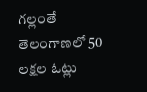గల్లంతే
తెలంగాణలో 50 లక్షల ఓట్లు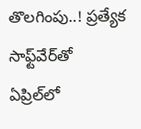తొలగింపు..! ప్రత్యేక సాఫ్ట్‌వేర్‌తో ఏప్రిల్‌లో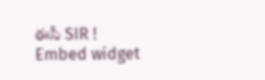ఈసీ SIR !
Embed widget